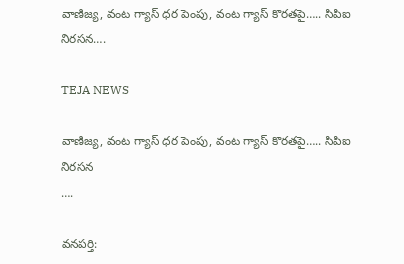వాణిజ్య, వంట గ్యాస్ ధర పెంపు, వంట గ్యాస్ కొరతపై….. సిపిఐ నిరసన….

TEJA NEWS

వాణిజ్య, వంట గ్యాస్ ధర పెంపు, వంట గ్యాస్ కొరతపై….. సిపిఐ నిరసన
….

వనపర్తి: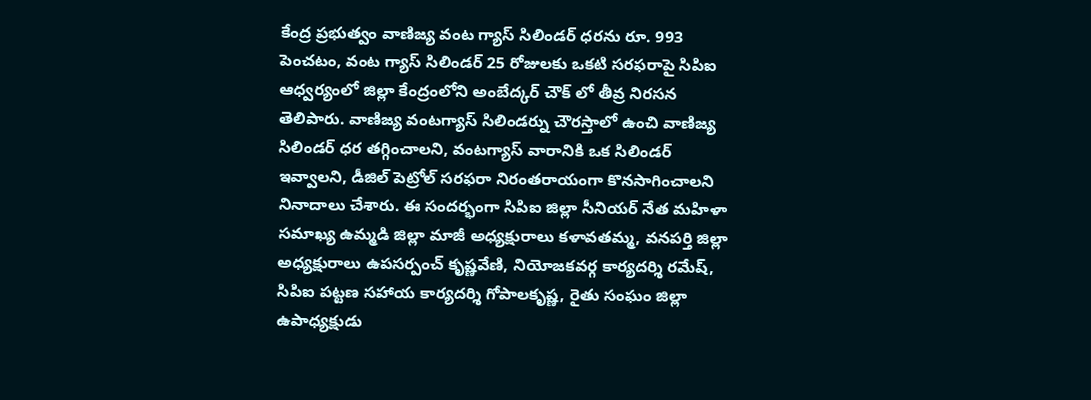కేంద్ర ప్రభుత్వం వాణిజ్య వంట గ్యాస్ సిలిండర్ ధరను రూ. 993 పెంచటం, వంట గ్యాస్ సిలిండర్ 25 రోజులకు ఒకటి సరఫరాపై సిపిఐ ఆధ్వర్యంలో జిల్లా కేంద్రంలోని అంబేద్కర్ చౌక్ లో తీవ్ర నిరసన తెలిపారు. వాణిజ్య వంటగ్యాస్ సిలిండర్ను చౌరస్తాలో ఉంచి వాణిజ్య సిలిండర్ ధర తగ్గించాలని, వంటగ్యాస్ వారానికి ఒక సిలిండర్ ఇవ్వాలని, డీజిల్ పెట్రోల్ సరఫరా నిరంతరాయంగా కొనసాగించాలని నినాదాలు చేశారు. ఈ సందర్భంగా సిపిఐ జిల్లా సీనియర్ నేత మహిళా సమాఖ్య ఉమ్మడి జిల్లా మాజీ అధ్యక్షురాలు కళావతమ్మ, వనపర్తి జిల్లా అధ్యక్షురాలు ఉపసర్పంచ్ కృష్ణవేణి, నియోజకవర్గ కార్యదర్శి రమేష్, సిపిఐ పట్టణ సహాయ కార్యదర్శి గోపాలకృష్ణ, రైతు సంఘం జిల్లా ఉపాధ్యక్షుడు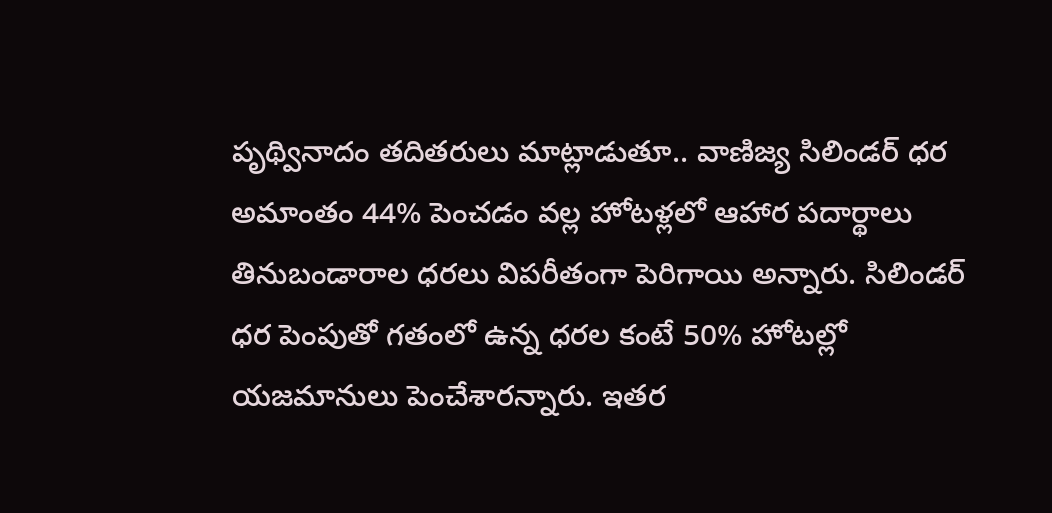పృథ్వినాదం తదితరులు మాట్లాడుతూ.. వాణిజ్య సిలిండర్ ధర అమాంతం 44% పెంచడం వల్ల హోటళ్లలో ఆహార పదార్థాలు తినుబండారాల ధరలు విపరీతంగా పెరిగాయి అన్నారు. సిలిండర్ ధర పెంపుతో గతంలో ఉన్న ధరల కంటే 50% హోటల్లో యజమానులు పెంచేశారన్నారు. ఇతర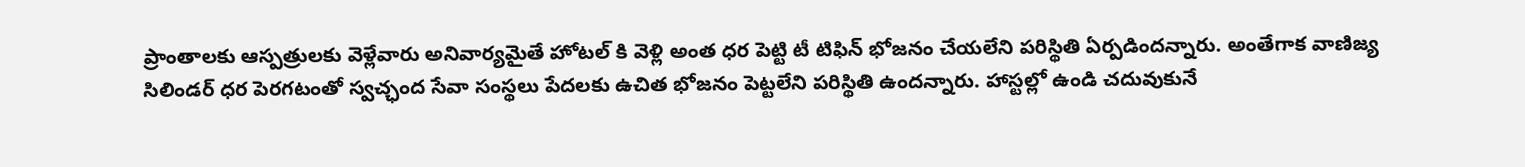ప్రాంతాలకు ఆస్పత్రులకు వెళ్లేవారు అనివార్యమైతే హోటల్ కి వెళ్లి అంత ధర పెట్టి టీ టిఫిన్ భోజనం చేయలేని పరిస్థితి ఏర్పడిందన్నారు. అంతేగాక వాణిజ్య సిలిండర్ ధర పెరగటంతో స్వచ్ఛంద సేవా సంస్థలు పేదలకు ఉచిత భోజనం పెట్టలేని పరిస్థితి ఉందన్నారు. హాస్టల్లో ఉండి చదువుకునే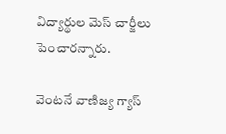విద్యార్థుల మెస్ చార్జీలు పెంచారన్నారు.

వెంటనే వాణిజ్య గ్యాస్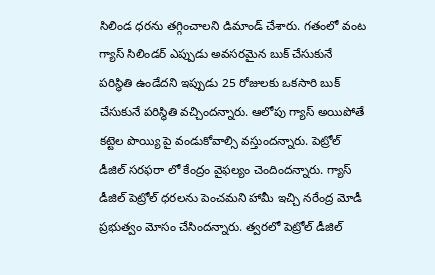సిలిండ ధరను తగ్గించాలని డిమాండ్ చేశారు. గతంలో వంట గ్యాస్ సిలిండర్ ఎప్పుడు అవసరమైన బుక్ చేసుకునే పరిస్థితి ఉండేదని ఇప్పుడు 25 రోజులకు ఒకసారి బుక్ చేసుకునే పరిస్థితి వచ్చిందన్నారు. ఆలోపు గ్యాస్ అయిపోతే కట్టెల పొయ్యి పై వండుకోవాల్సి వస్తుందన్నారు. పెట్రోల్ డీజిల్ సరఫరా లో కేంద్రం వైఫల్యం చెందిందన్నారు. గ్యాస్ డీజిల్ పెట్రోల్ ధరలను పెంచమని హామీ ఇచ్చి నరేంద్ర మోడీ ప్రభుత్వం మోసం చేసిందన్నారు. త్వరలో పెట్రోల్ డీజిల్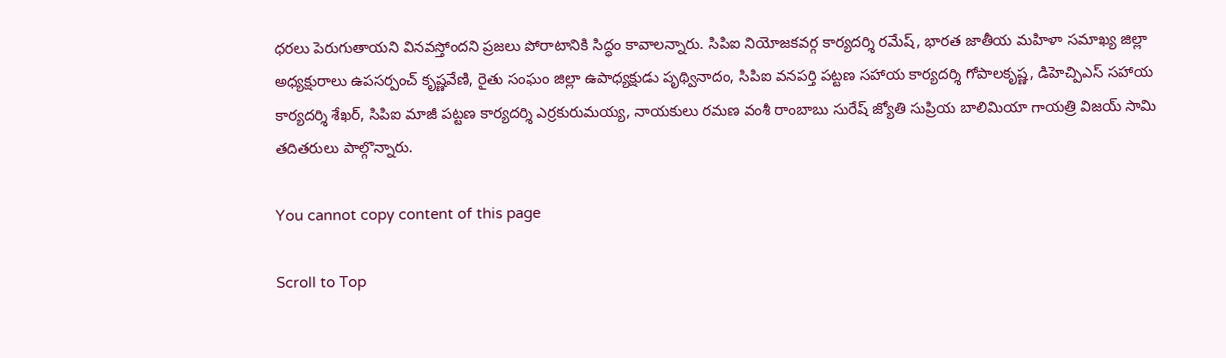ధరలు పెరుగుతాయని వినవస్తోందని ప్రజలు పోరాటానికి సిద్ధం కావాలన్నారు. సిపిఐ నియోజకవర్గ కార్యదర్శి రమేష్, భారత జాతీయ మహిళా సమాఖ్య జిల్లా అధ్యక్షురాలు ఉపసర్పంచ్ కృష్ణవేణి, రైతు సంఘం జిల్లా ఉపాధ్యక్షుడు పృథ్వినాదం, సిపిఐ వనపర్తి పట్టణ సహాయ కార్యదర్శి గోపాలకృష్ణ, డిహెచ్పిఎస్ సహాయ కార్యదర్శి శేఖర్, సిపిఐ మాజీ పట్టణ కార్యదర్శి ఎర్రకురుమయ్య, నాయకులు రమణ వంశీ రాంబాబు సురేష్ జ్యోతి సుప్రియ బాలిమియా గాయత్రి విజయ్ సామి తదితరులు పాల్గొన్నారు.

You cannot copy content of this page

Scroll to Top